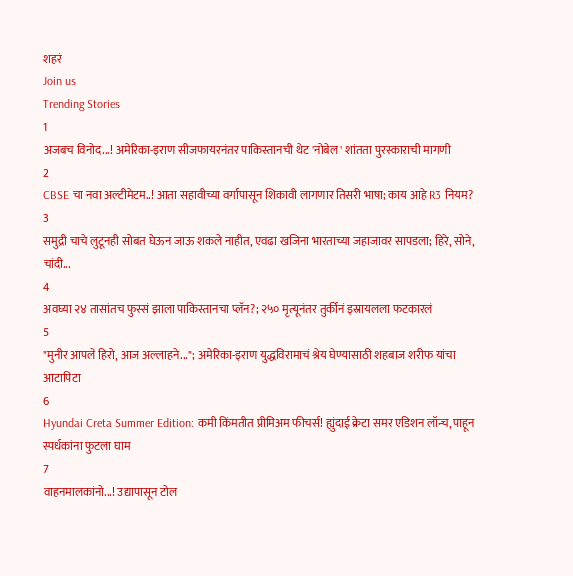शहरं
Join us
Trending Stories
1
अजबच विनोद...! अमेरिका-इराण सीजफायरनंतर पाकिस्तानची थेट 'नोबेल' शांतता पुरस्काराची मागणी
2
CBSE चा नवा अल्टीमेटम..! आता सहावीच्या वर्गापासून शिकावी लागणार तिसरी भाषा; काय आहे R3 नियम?
3
समुद्री चाचे लुटूनही सोबत घेऊन जाऊ शकले नाहीत, एवढा खजिना भारताच्या जहाजावर सापडला; हिरे, सोने, चांदी...
4
अवघ्या २४ तासांतच फुस्सं झाला पाकिस्तानचा प्लॅन?; २५० मृत्यूनंतर तुर्कीनं इस्रायलला फटकारलं
5
"मुनीर आपले हिरो, आज अल्लाहने..."; अमेरिका-इराण युद्धविरामाचं श्रेय घेण्यासाठी शहबाज शरीफ यांचा आटापिटा
6
Hyundai Creta Summer Edition: कमी किंमतीत प्रीमिअम फीचर्स! ह्युंदाई क्रेटा समर एडिशन लॉन्च, पाहून स्पर्धकांना फुटला घाम
7
वाहनमालकांनो...! उद्यापासून टोल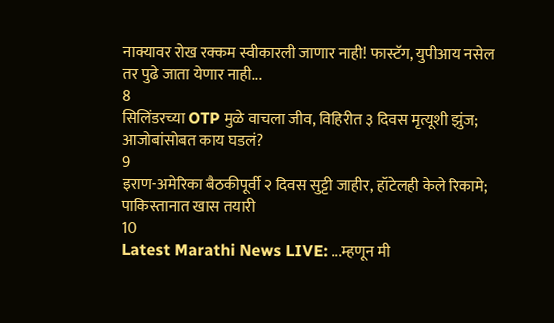नाक्यावर रोख रक्कम स्वीकारली जाणार नाही! फास्टॅग, युपीआय नसेल तर पुढे जाता येणार नाही...
8
सिलिंडरच्या OTP मुळे वाचला जीव, विहिरीत ३ दिवस मृत्यूशी झुंज; आजोबांसोबत काय घडलं?
9
इराण-अमेरिका बैठकीपूर्वी २ दिवस सुट्टी जाहीर, हॉटेलही केले रिकामे; पाकिस्तानात खास तयारी
10
Latest Marathi News LIVE: ...म्हणून मी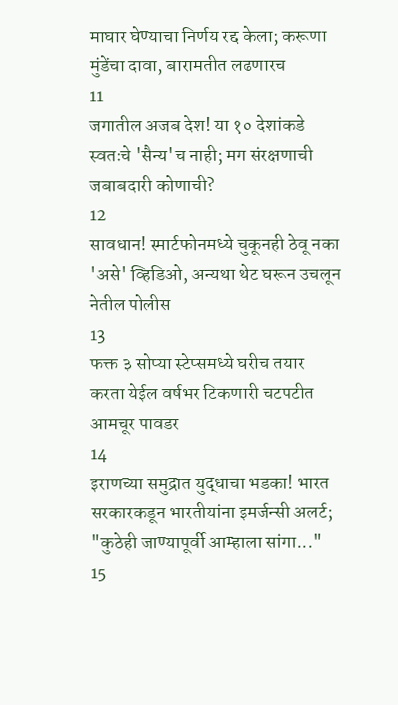माघार घेण्याचा निर्णय रद्द केला; करूणा मुंडेंचा दावा, बारामतीत लढणारच
11
जगातील अजब देश! या १० देशांकडे स्वतःचे 'सैन्य'च नाही; मग संरक्षणाची जबाबदारी कोणाची?
12
सावधान! स्मार्टफोनमध्ये चुकूनही ठेवू नका 'असे' व्हिडिओ, अन्यथा थेट घरून उचलून नेतील पोलीस
13
फक्त ३ सोप्या स्टेप्समध्ये घरीच तयार करता येईल वर्षभर टिकणारी चटपटीत आमचूर पावडर
14
इराणच्या समुद्रात युद्धाचा भडका! भारत सरकारकडून भारतीयांना इमर्जन्सी अलर्ट; "कुठेही जाण्यापूर्वी आम्हाला सांगा..."
15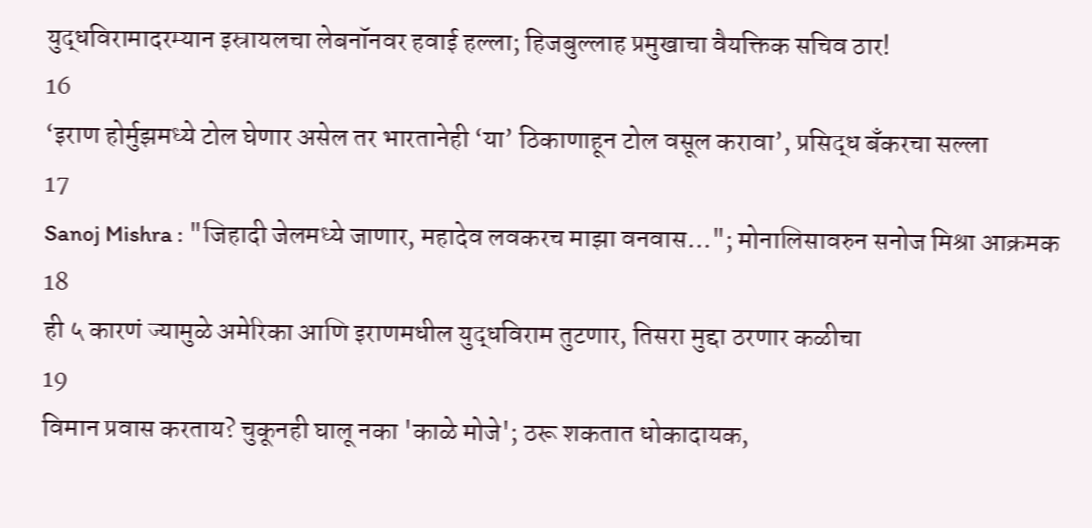युद्धविरामादरम्यान इस्रायलचा लेबनॉनवर हवाई हल्ला; हिजबुल्लाह प्रमुखाचा वैयक्तिक सचिव ठार!
16
‘इराण होर्मुझमध्ये टोल घेणार असेल तर भारतानेही ‘या’ ठिकाणाहून टोल वसूल करावा’, प्रसिद्ध बँकरचा सल्ला
17
Sanoj Mishra : "जिहादी जेलमध्ये जाणार, महादेव लवकरच माझा वनवास..."; मोनालिसावरुन सनोज मिश्रा आक्रमक
18
ही ५ कारणं ज्यामुळे अमेरिका आणि इराणमधील युद्धविराम तुटणार, तिसरा मुद्दा ठरणार कळीचा
19
विमान प्रवास करताय? चुकूनही घालू नका 'काळे मोजे'; ठरू शकतात धोकादायक,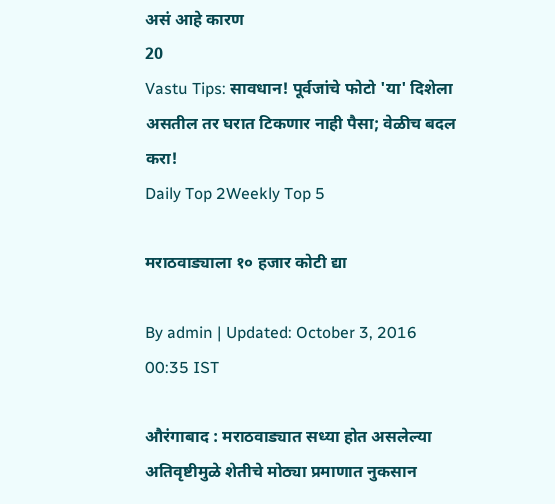असं आहे कारण
20
Vastu Tips: सावधान! पूर्वजांचे फोटो 'या' दिशेला असतील तर घरात टिकणार नाही पैसा; वेळीच बदल करा!
Daily Top 2Weekly Top 5

मराठवाड्याला १० हजार कोटी द्या

By admin | Updated: October 3, 2016 00:35 IST

औरंगाबाद : मराठवाड्यात सध्या होत असलेल्या अतिवृष्टीमुळे शेतीचे मोठ्या प्रमाणात नुकसान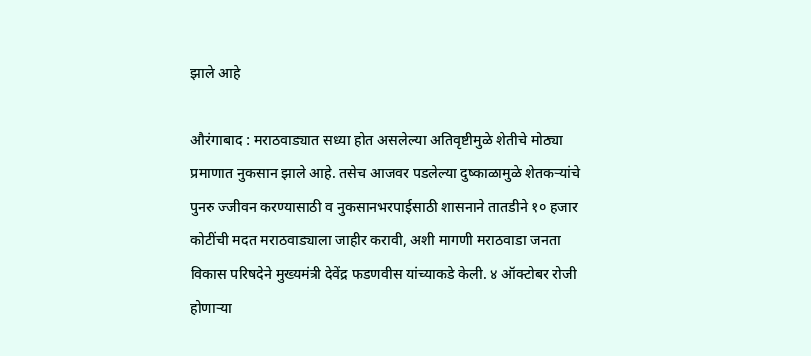झाले आहे

औरंगाबाद : मराठवाड्यात सध्या होत असलेल्या अतिवृष्टीमुळे शेतीचे मोठ्या प्रमाणात नुकसान झाले आहे. तसेच आजवर पडलेल्या दुष्काळामुळे शेतकऱ्यांचे पुनरु ज्जीवन करण्यासाठी व नुकसानभरपाईसाठी शासनाने तातडीने १० हजार कोटींची मदत मराठवाड्याला जाहीर करावी, अशी मागणी मराठवाडा जनता विकास परिषदेने मुख्यमंत्री देवेंद्र फडणवीस यांच्याकडे केली. ४ ऑक्टोबर रोजी होणाऱ्या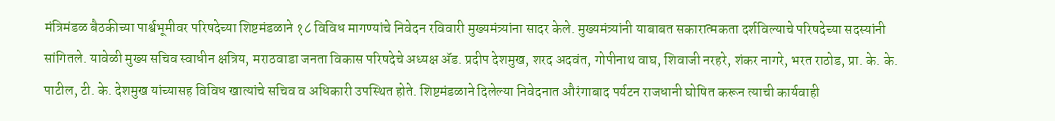मंत्रिमंडळ बैठकीच्या पार्श्वभूमीवर परिषदेच्या शिष्टमंडळाने १८ विविध मागण्यांचे निवेदन रविवारी मुख्यमंत्र्यांना सादर केले. मुख्यमंत्र्यांनी याबाबत सकारात्मकता दर्शविल्याचे परिषदेच्या सदस्यांनी सांगितले. यावेळी मुख्य सचिव स्वाधीन क्षत्रिय, मराठवाडा जनता विकास परिषदेचे अध्यक्ष अ‍ॅड. प्रदीप देशमुख, शरद अदवंत, गोपीनाथ वाघ, शिवाजी नरहरे, शंकर नागरे, भरत राठोड, प्रा. के. के. पाटील, टी. के. देशमुख यांच्यासह विविध खात्यांचे सचिव व अधिकारी उपस्थित होते. शिष्टमंडळाने दिलेल्या निवेदनात औरंगाबाद पर्यटन राजधानी घोषित करून त्याची कार्यवाही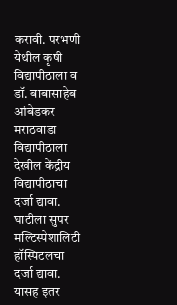करावी. परभणी येथील कृषी विद्यापीठाला व डॉ. बाबासाहेब आंबेडकर मराठवाडा विद्यापीठाला देखील केंद्रीय विद्यापीठाचा दर्जा द्यावा. घाटीला सुपर मल्टिस्पेशालिटी हॉस्पिटलचा दर्जा द्यावा. यासह इतर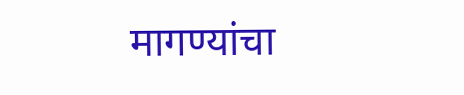मागण्यांचा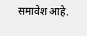समावेश आहे.